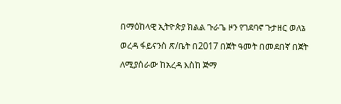በማዕከላዊ ኢትዮጵያ ክልል ጉራጌ ዞን የገደባኖ ጉታዘር ወለኔ ወረዳ ፋይናንስ ጽ/ቤት በ2017 በጀት ዓመት በመደበኛ በጀት ለሚያሰራው ከአረዳ እስከ ጅማ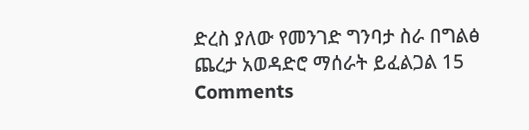ድረስ ያለው የመንገድ ግንባታ ስራ በግልፅ ጨረታ አወዳድሮ ማሰራት ይፈልጋል 15 Comments